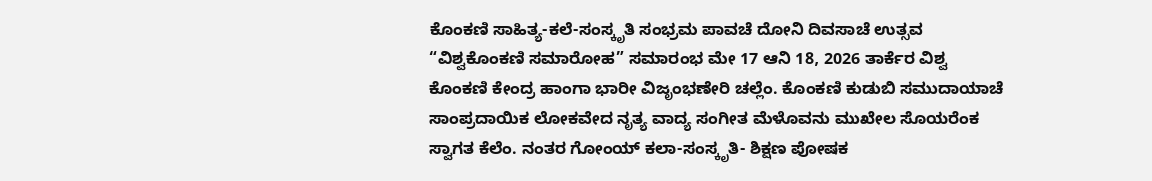ಕೊಂಕಣಿ ಸಾಹಿತ್ಯ-ಕಲೆ-ಸಂಸ್ಕೃತಿ ಸಂಭ್ರಮ ಪಾವಚೆ ದೋನಿ ದಿವಸಾಚೆ ಉತ್ಸವ “ವಿಶ್ವಕೊಂಕಣಿ ಸಮಾರೋಹ” ಸಮಾರಂಭ ಮೇ 17 ಆನಿ 18, 2026 ತಾರ್ಕೆರ ವಿಶ್ವ ಕೊಂಕಣಿ ಕೇಂದ್ರ ಹಾಂಗಾ ಭಾರೀ ವಿಜೃಂಭಣೇರಿ ಚಲ್ಲೆಂ. ಕೊಂಕಣಿ ಕುಡುಬಿ ಸಮುದಾಯಾಚೆ ಸಾಂಪ್ರದಾಯಿಕ ಲೋಕವೇದ ನೃತ್ಯ ವಾದ್ಯ ಸಂಗೀತ ಮೆಳೊವನು ಮುಖೇಲ ಸೊಯರೆಂಕ ಸ್ವಾಗತ ಕೆಲೆಂ. ನಂತರ ಗೋಂಯ್ ಕಲಾ-ಸಂಸ್ಕೃತಿ- ಶಿಕ್ಷಣ ಪೋಷಕ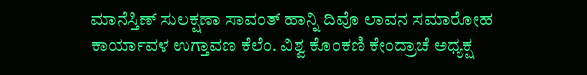ಮಾನೆಸ್ತಿಣ್ ಸುಲಕ್ಷಣಾ ಸಾವಂತ್ ಹಾನ್ನಿ ದಿವೊ ಲಾವನ ಸಮಾರೋಹ ಕಾರ್ಯಾವಳ ಉಗ್ತಾವಣ ಕೆಲೆಂ. ವಿಶ್ವ ಕೊಂಕಣಿ ಕೇಂದ್ರಾಚೆ ಅಧ್ಯಕ್ಷ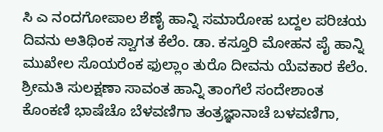ಸಿ ಎ ನಂದಗೋಪಾಲ ಶೆಣೈ ಹಾನ್ನಿ ಸಮಾರೋಹ ಬದ್ದಲ ಪರಿಚಯ ದಿವನು ಅತಿಥಿಂಕ ಸ್ವಾಗತ ಕೆಲೆಂ. ಡಾ. ಕಸ್ತೂರಿ ಮೋಹನ ಪೈ ಹಾನ್ನಿ ಮುಖೇಲ ಸೊಯರೆಂಕ ಫುಲ್ಲಾಂ ತುರೊ ದೀವನು ಯೆವಕಾರ ಕೆಲೆಂ. ಶ್ರೀಮತಿ ಸುಲಕ್ಷಣಾ ಸಾವಂತ ಹಾನ್ನಿ ತಾಂಗೆಲೆ ಸಂದೇಶಾಂತ ಕೊಂಕಣಿ ಭಾಷೆಚೊ ಬೆಳವಣಿಗಾ ತಂತ್ರಜ್ಞಾನಾಚೆ ಬಳವಣಿಗಾ,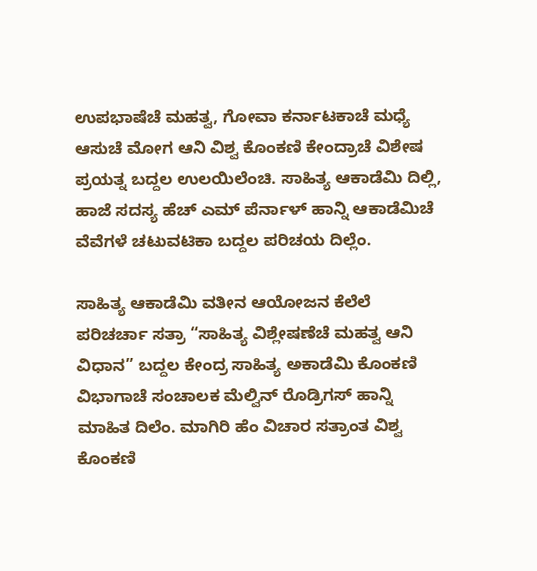ಉಪಭಾಷೆಚೆ ಮಹತ್ವ, ಗೋವಾ ಕರ್ನಾಟಕಾಚೆ ಮಧ್ಯೆ ಆಸುಚೆ ಮೋಗ ಆನಿ ವಿಶ್ವ ಕೊಂಕಣಿ ಕೇಂದ್ರಾಚೆ ವಿಶೇಷ ಪ್ರಯತ್ನ ಬದ್ದಲ ಉಲಯಿಲೆಂಚಿ. ಸಾಹಿತ್ಯ ಆಕಾಡೆಮಿ ದಿಲ್ಲಿ, ಹಾಜೆ ಸದಸ್ಯ ಹೆಚ್ ಎಮ್ ಪೆರ್ನಾಳ್ ಹಾನ್ನಿ ಆಕಾಡೆಮಿಚೆ ವೆವೆಗಳೆ ಚಟುವಟಿಕಾ ಬದ್ದಲ ಪರಿಚಯ ದಿಲ್ಲೆಂ.

ಸಾಹಿತ್ಯ ಆಕಾಡೆಮಿ ವತೀನ ಆಯೋಜನ ಕೆಲೆಲೆ ಪರಿಚರ್ಚಾ ಸತ್ರಾ “ಸಾಹಿತ್ಯ ವಿಶ್ಲೇಷಣೆಚೆ ಮಹತ್ವ ಆನಿ ವಿಧಾನ” ಬದ್ದಲ ಕೇಂದ್ರ ಸಾಹಿತ್ಯ ಅಕಾಡೆಮಿ ಕೊಂಕಣಿ ವಿಭಾಗಾಚೆ ಸಂಚಾಲಕ ಮೆಲ್ವಿನ್ ರೊಡ್ರಿಗಸ್ ಹಾನ್ನಿ ಮಾಹಿತ ದಿಲೆಂ. ಮಾಗಿರಿ ಹೆಂ ವಿಚಾರ ಸತ್ರಾಂತ ವಿಶ್ವ ಕೊಂಕಣಿ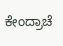ಕೇಂದ್ರಾಚೆ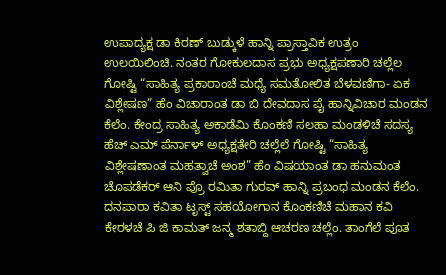ಉಪಾದ್ಯಕ್ಷ ಡಾ ಕಿರಣ್ ಬುಡ್ಕುಳೆ ಹಾನ್ನಿ ಪ್ರಾಸ್ತಾವಿಕ ಉತ್ರಂ ಉಲಯಿಲಿಂಚಿ. ನಂತರ ಗೋಕುಲದಾಸ ಪ್ರಭು ಅಧ್ಯಕ್ಷಪಣಾರಿ ಚಲ್ಲೆಲ ಗೋಷ್ಟಿ “ಸಾಹಿತ್ಯ ಪ್ರಕಾರಾಂಚೆ ಮಧ್ಯೆ ಸಮತೋಲಿತ ಬೆಳವಣಿಗಾ- ಏಕ ವಿಶ್ಲೇಷಣ” ಹೆಂ ವಿಚಾರಾಂತ ಡಾ ಬಿ ದೇವದಾಸ ಪೈ ಹಾನ್ನಿವಿಚಾರ ಮಂಡನ ಕೆಲೆಂ. ಕೇಂದ್ರ ಸಾಹಿತ್ಯ ಅಕಾಡೆಮಿ ಕೊಂಕಣಿ ಸಲಹಾ ಮಂಡಳಿಚೆ ಸದಸ್ಯ ಹೆಚ್ ಎಮ್ ಪೆರ್ನಾಳ್ ಅಧ್ಯಕ್ಷತೇರಿ ಚಲ್ಲೆಲೆ ಗೋಷ್ಟಿ “ಸಾಹಿತ್ಯ ವಿಶ್ಲೇಷಣಾಂತ ಮಹತ್ವಾಚೆ ಅಂಶ” ಹೆಂ ವಿಷಯಾಂತ ಡಾ ಹನುಮಂತ ಚೊಪಡೆಕರ್ ಆನಿ ಪ್ರೊ ರಮಿತಾ ಗುರವ್ ಹಾನ್ನಿ ಪ್ರಬಂಧ ಮಂಡನ ಕೆಲೆಂ.
ದನಪಾರಾ ಕವಿತಾ ಟೃಸ್ಟ್ ಸಹಯೋಗಾನ ಕೊಂಕಣಿಚೆ ಮಹಾನ ಕವಿ ಕೇರಳಚೆ ಪಿ ಜಿ ಕಾಮತ್ ಜನ್ಮ ಶತಾಬ್ದಿ ಆಚರಣ ಚಲ್ಲೆಂ. ತಾಂಗೆಲೆ ಪೂತ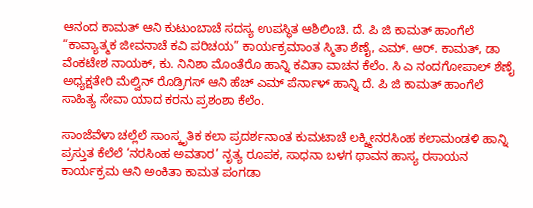ಆನಂದ ಕಾಮತ್ ಆನಿ ಕುಟುಂಬಾಚೆ ಸದಸ್ಯ ಉಪಸ್ಥಿತ ಆಶಿಲಿಂಚಿ. ದೆ. ಪಿ ಜಿ ಕಾಮತ್ ಹಾಂಗೆಲೆ “ಕಾವ್ಯಾತ್ಮಕ ಜೀವನಾಚೆ ಕವಿ ಪರಿಚಯ” ಕಾರ್ಯಕ್ರಮಾಂತ ಸ್ಮಿತಾ ಶೆಣೈ, ಎಮ್. ಆರ್. ಕಾಮತ್, ಡಾ ವೆಂಕಟೇಶ ನಾಯಕ್, ಕು. ನಿನಿಶಾ ಮೊಂತೆರೊ ಹಾನ್ನಿ ಕವಿತಾ ವಾಚನ ಕೆಲೆಂ. ಸಿ ಎ ನಂದಗೋಪಾಲ್ ಶೆಣೈ ಅಧ್ಯಕ್ಷತೇರಿ ಮೆಲ್ವಿನ್ ರೊಡ್ರಿಗಸ್ ಆನಿ ಹೆಚ್ ಎಮ್ ಪೆರ್ನಾಳ್ ಹಾನ್ನಿ ದೆ. ಪಿ ಜಿ ಕಾಮತ್ ಹಾಂಗೆಲೆ ಸಾಹಿತ್ಯ ಸೇವಾ ಯಾದ ಕರನು ಪ್ರಶಂಶಾ ಕೆಲೆಂ.

ಸಾಂಜೆವೆಳಾ ಚಲ್ಲೆಲೆ ಸಾಂಸ್ಕೃತಿಕ ಕಲಾ ಪ್ರದರ್ಶನಾಂತ ಕುಮಟಾಚೆ ಲಕ್ಶ್ಮೀನರಸಿಂಹ ಕಲಾಮಂಡಳಿ ಹಾನ್ನಿ ಪ್ರಸ್ತುತ ಕೆಲೆಲೆ ‘ನರಸಿಂಹ ಅವತಾರ’ ನೃತ್ಯ ರೂಪಕ, ಸಾಧನಾ ಬಳಗ ಥಾವನ ಹಾಸ್ಯ ರಸಾಯನ ಕಾರ್ಯಕ್ರಮ ಆನಿ ಅಂಕಿತಾ ಕಾಮತ ಪಂಗಡಾ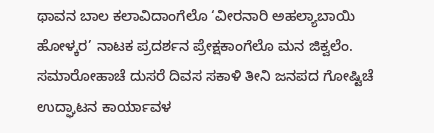ಥಾವನ ಬಾಲ ಕಲಾವಿದಾಂಗೆಲೊ ‘ವೀರನಾರಿ ಅಹಲ್ಯಾಬಾಯಿ ಹೋಳ್ಕರ’ ನಾಟಕ ಪ್ರದರ್ಶನ ಪ್ರೇಕ್ಷಕಾಂಗೆಲೊ ಮನ ಜಿಕ್ವಲೆಂ.
ಸಮಾರೋಹಾಚೆ ದುಸರೆ ದಿವಸ ಸಕಾಳಿ ತೀನಿ ಜನಪದ ಗೋಷ್ಟಿಚೆ ಉದ್ಘಾಟನ ಕಾರ್ಯಾವಳ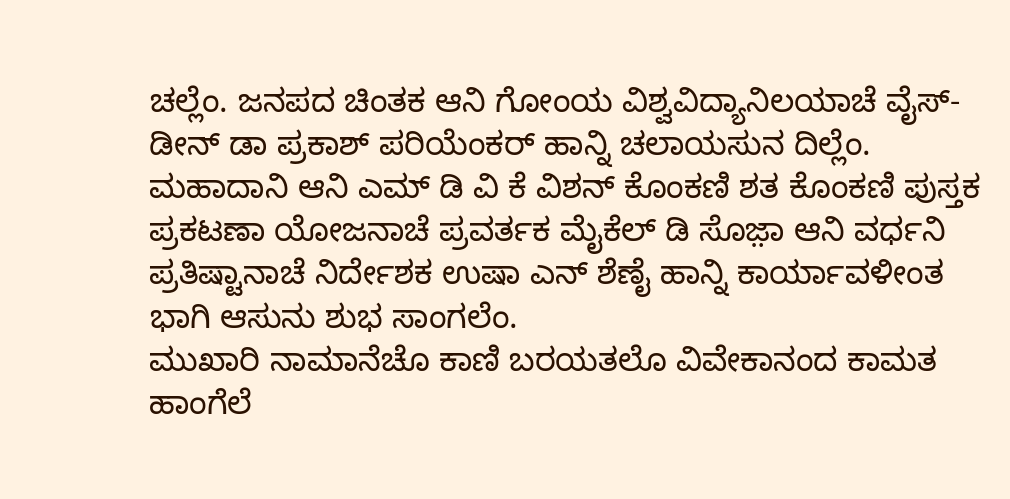ಚಲ್ಲೆಂ. ಜನಪದ ಚಿಂತಕ ಆನಿ ಗೋಂಯ ವಿಶ್ವವಿದ್ಯಾನಿಲಯಾಚೆ ವೈಸ್-ಡೀನ್ ಡಾ ಪ್ರಕಾಶ್ ಪರಿಯೆಂಕರ್ ಹಾನ್ನಿ ಚಲಾಯಸುನ ದಿಲ್ಲೆಂ. ಮಹಾದಾನಿ ಆನಿ ಎಮ್ ಡಿ ವಿ ಕೆ ವಿಶನ್ ಕೊಂಕಣಿ ಶತ ಕೊಂಕಣಿ ಪುಸ್ತಕ ಪ್ರಕಟಣಾ ಯೋಜನಾಚೆ ಪ್ರವರ್ತಕ ಮೈಕೆಲ್ ಡಿ ಸೊಜ಼ಾ ಆನಿ ವರ್ಧನಿ ಪ್ರತಿಷ್ಟಾನಾಚೆ ನಿರ್ದೇಶಕ ಉಷಾ ಎನ್ ಶೆಣೈ ಹಾನ್ನಿ ಕಾರ್ಯಾವಳೀಂತ ಭಾಗಿ ಆಸುನು ಶುಭ ಸಾಂಗಲೆಂ.
ಮುಖಾರಿ ನಾಮಾನೆಚೊ ಕಾಣಿ ಬರಯತಲೊ ವಿವೇಕಾನಂದ ಕಾಮತ ಹಾಂಗೆಲೆ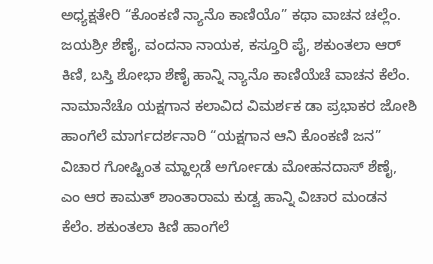ಅಧ್ಯಕ್ಷತೇರಿ “ಕೊಂಕಣಿ ನ್ಯಾನೊ ಕಾಣಿಯೊ” ಕಥಾ ವಾಚನ ಚಲ್ಲೆಂ. ಜಯಶ್ರೀ ಶೆಣೈ, ವಂದನಾ ನಾಯಕ, ಕಸ್ತೂರಿ ಪೈ, ಶಕುಂತಲಾ ಆರ್ ಕಿಣಿ, ಬಸ್ತಿ ಶೋಭಾ ಶೆಣೈ ಹಾನ್ನಿ ನ್ಯಾನೊ ಕಾಣಿಯೆಚೆ ವಾಚನ ಕೆಲೆಂ. ನಾಮಾನೆಚೊ ಯಕ್ಷಗಾನ ಕಲಾವಿದ ವಿಮರ್ಶಕ ಡಾ ಪ್ರಭಾಕರ ಜೋಶಿ ಹಾಂಗೆಲೆ ಮಾರ್ಗದರ್ಶನಾರಿ “ಯಕ್ಷಗಾನ ಆನಿ ಕೊಂಕಣಿ ಜನ” ವಿಚಾರ ಗೋಷ್ಟಿಂತ ಮ್ಹಾಲ್ಗಡೆ ಅರ್ಗೋಡು ಮೋಹನದಾಸ್ ಶೆಣೈ, ಎಂ ಆರ ಕಾಮತ್ ಶಾಂತಾರಾಮ ಕುಡ್ವ ಹಾನ್ನಿ ವಿಚಾರ ಮಂಡನ ಕೆಲೆಂ. ಶಕುಂತಲಾ ಕಿಣಿ ಹಾಂಗೆಲೆ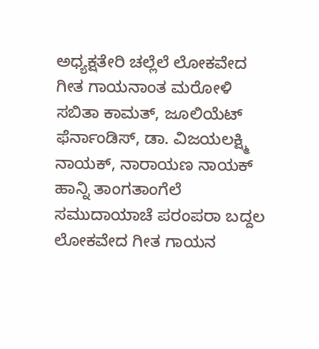ಅಧ್ಯಕ್ಷತೇರಿ ಚಲ್ಲೆಲೆ ಲೋಕವೇದ ಗೀತ ಗಾಯನಾಂತ ಮರೋಳಿ ಸಬಿತಾ ಕಾಮತ್, ಜೂಲಿಯೆಟ್ ಫೆರ್ನಾಂಡಿಸ್, ಡಾ. ವಿಜಯಲಕ್ಷ್ಮಿ ನಾಯಕ್, ನಾರಾಯಣ ನಾಯಕ್ ಹಾನ್ನಿ ತಾಂಗತಾಂಗೆಲೆ ಸಮುದಾಯಾಚೆ ಪರಂಪರಾ ಬದ್ದಲ ಲೋಕವೇದ ಗೀತ ಗಾಯನ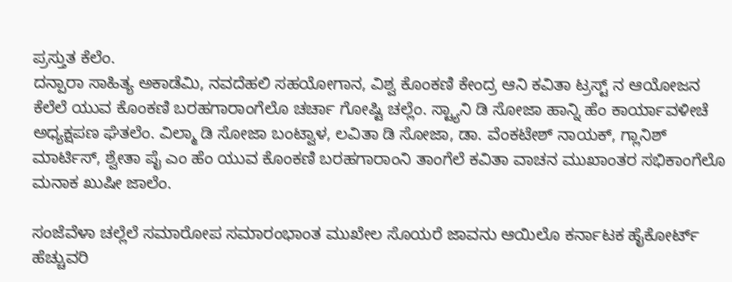ಪ್ರಸ್ತುತ ಕೆಲೆಂ.
ದನ್ಪಾರಾ ಸಾಹಿತ್ಯ ಅಕಾಡೆಮಿ, ನವದೆಹಲಿ ಸಹಯೋಗಾನ, ವಿಶ್ವ ಕೊಂಕಣಿ ಕೇಂದ್ರ ಆನಿ ಕವಿತಾ ಟ್ರಸ್ಟ್ ನ ಆಯೋಜನ ಕೆಲೆಲೆ ಯುವ ಕೊಂಕಣಿ ಬರಹಗಾರಾಂಗೆಲೊ ಚರ್ಚಾ ಗೋಷ್ಟಿ ಚಲ್ಲೆಂ. ಸ್ಟ್ಯಾನಿ ಡಿ ಸೋಜಾ ಹಾನ್ನಿ ಹೆಂ ಕಾರ್ಯಾವಳೀಚೆ ಅಧ್ಯಕ್ಷಪಣ ಘೆತಲೆಂ. ವಿಲ್ಮಾ ಡಿ ಸೋಜಾ ಬಂಟ್ವಾಳ, ಲವಿತಾ ಡಿ ಸೋಜಾ, ಡಾ. ವೆಂಕಟೇಶ್ ನಾಯಕ್, ಗ್ಲಾನಿಶ್ ಮಾರ್ಟಿಸ್, ಶ್ವೇತಾ ಪೈ ಎಂ ಹೆಂ ಯುವ ಕೊಂಕಣಿ ಬರಹಗಾರಾಂನಿ ತಾಂಗೆಲೆ ಕವಿತಾ ವಾಚನ ಮುಖಾಂತರ ಸಭಿಕಾಂಗೆಲೊ ಮನಾಕ ಖುಷೀ ಜಾಲೆಂ.

ಸಂಜೆವೆಳಾ ಚಲ್ಲೆಲೆ ಸಮಾರೋಪ ಸಮಾರಂಭಾಂತ ಮುಖೇಲ ಸೊಯರೆ ಜಾವನು ಆಯಿಲೊ ಕರ್ನಾಟಕ ಹೈಕೋರ್ಟ್ ಹೆಚ್ಚುವರಿ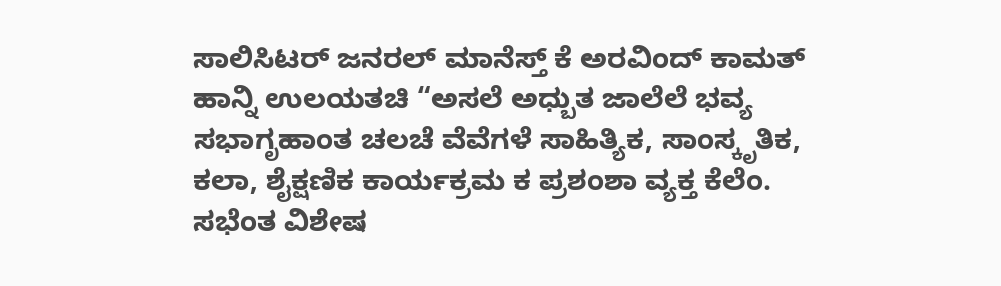ಸಾಲಿಸಿಟರ್ ಜನರಲ್ ಮಾನೆಸ್ತ್ ಕೆ ಅರವಿಂದ್ ಕಾಮತ್ ಹಾನ್ನಿ ಉಲಯತಚಿ “ಅಸಲೆ ಅಧ್ಬುತ ಜಾಲೆಲೆ ಭವ್ಯ ಸಭಾಗೃಹಾಂತ ಚಲಚೆ ವೆವೆಗಳೆ ಸಾಹಿತ್ಯಿಕ, ಸಾಂಸ್ಕೃತಿಕ, ಕಲಾ, ಶೈಕ್ಷಣಿಕ ಕಾರ್ಯಕ್ರಮ ಕ ಪ್ರಶಂಶಾ ವ್ಯಕ್ತ ಕೆಲೆಂ. ಸಭೆಂತ ವಿಶೇಷ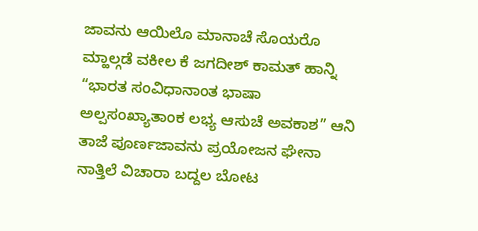ಜಾವನು ಆಯಿಲೊ ಮಾನಾಚೆ ಸೊಯರೊ ಮ್ಹಾಲ್ಗಡೆ ವಕೀಲ ಕೆ ಜಗದೀಶ್ ಕಾಮತ್ ಹಾನ್ನಿ “ಭಾರತ ಸಂವಿಧಾನಾಂತ ಭಾಷಾ ಅಲ್ಪಸಂಖ್ಯಾತಾಂಕ ಲಭ್ಯ ಆಸುಚೆ ಅವಕಾಶ” ಆನಿ ತಾಜೆ ಪೂರ್ಣಜಾವನು ಪ್ರಯೋಜನ ಘೇನಾ ನಾತ್ತಿಲೆ ವಿಚಾರಾ ಬದ್ದಲ ಬೋಟ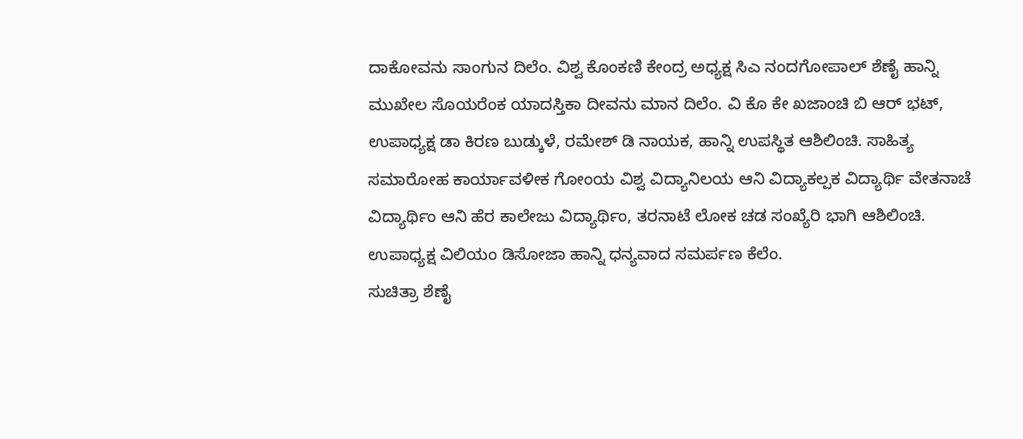ದಾಕೋವನು ಸಾಂಗುನ ದಿಲೆಂ. ವಿಶ್ವ ಕೊಂಕಣಿ ಕೇಂದ್ರ ಅಧ್ಯಕ್ಷ ಸಿಎ ನಂದಗೋಪಾಲ್ ಶೆಣೈ ಹಾನ್ನಿ ಮುಖೇಲ ಸೊಯರೆಂಕ ಯಾದಸ್ತಿಕಾ ದೀವನು ಮಾನ ದಿಲೆಂ. ವಿ ಕೊ ಕೇ ಖಜಾಂಚಿ ಬಿ ಆರ್ ಭಟ್, ಉಪಾಧ್ಯಕ್ಷ ಡಾ ಕಿರಣ ಬುಡ್ಕುಳೆ, ರಮೇಶ್ ಡಿ ನಾಯಕ, ಹಾನ್ನಿ ಉಪಸ್ಥಿತ ಆಶಿಲಿಂಚಿ. ಸಾಹಿತ್ಯ ಸಮಾರೋಹ ಕಾರ್ಯಾವಳೀಕ ಗೋಂಯ ವಿಶ್ವ ವಿದ್ಯಾನಿಲಯ ಆನಿ ವಿದ್ಯಾಕಲ್ಪಕ ವಿದ್ಯಾರ್ಥಿ ವೇತನಾಚೆ ವಿದ್ಯಾರ್ಥಿಂ ಆನಿ ಹೆರ ಕಾಲೇಜು ವಿದ್ಯಾರ್ಥಿಂ, ತರನಾಟೆ ಲೋಕ ಚಡ ಸಂಖ್ಯೆರಿ ಭಾಗಿ ಆಶಿಲಿಂಚಿ. ಉಪಾಧ್ಯಕ್ಷ ವಿಲಿಯಂ ಡಿಸೋಜಾ ಹಾನ್ನಿ ಧನ್ಯವಾದ ಸಮರ್ಪಣ ಕೆಲೆಂ.
ಸುಚಿತ್ರಾ ಶೆಣೈ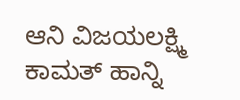ಆನಿ ವಿಜಯಲಕ್ಷ್ಮಿ ಕಾಮತ್ ಹಾನ್ನಿ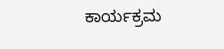ಕಾರ್ಯಕ್ರಮ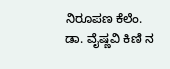ನಿರೂಪಣ ಕೆಲೆಂ. ಡಾ. ವೈಷ್ಣವಿ ಕಿಣಿ ನ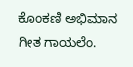ಕೊಂಕಣಿ ಅಭಿಮಾನ ಗೀತ ಗಾಯಲೆಂ.